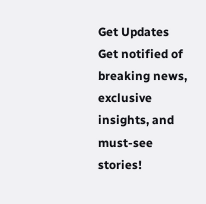Get Updates
Get notified of breaking news, exclusive insights, and must-see stories!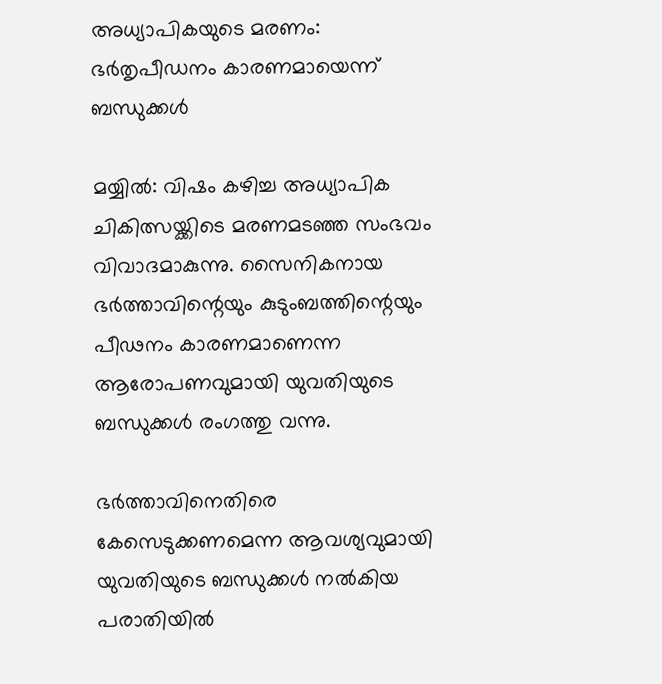അധ്യാപികയുടെ മരണം: ഭര്‍തൃപീഡനം കാരണമായെന്ന് ബന്ധുക്കള്‍

മയ്യില്‍: വിഷം കഴിച്ച അധ്യാപിക ചികിത്സയ്ക്കിടെ മരണമടഞ്ഞ സംഭവം വിവാദമാകുന്നു. സൈനികനായ ഭര്‍ത്താവിന്റെയും കുടുംബത്തിന്റെയും പീഢനം കാരണമാണെന്ന ആരോപണവുമായി യുവതിയുടെ ബന്ധുക്കള്‍ രംഗത്തു വന്നു.

ഭര്‍ത്താവിനെതിരെ കേസെടുക്കണമെന്ന ആവശ്യവുമായി യുവതിയുടെ ബന്ധുക്കള്‍ നല്‍കിയ പരാതിയില്‍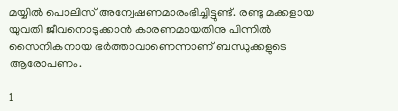മയ്യില്‍ പൊലിസ് അന്വേഷണമാരംഭിച്ചിട്ടുണ്ട്. രണ്ടു മക്കളായ യുവതി ജീവനൊടുക്കാന്‍ കാരണമായതിനു പിന്നില്‍ സൈനികനായ ഭര്‍ത്താവാണെന്നാണ് ബന്ധുക്കളുടെ ആരോപണം.

1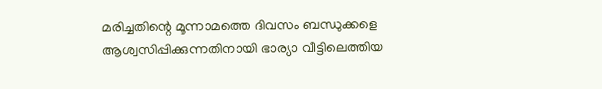മരിച്ചതിന്റെ മൂന്നാമത്തെ ദിവസം ബന്ധുക്കളെ ആശ്വസിപ്പിക്കുന്നതിനായി ഭാര്യാ വീട്ടിലെത്തിയ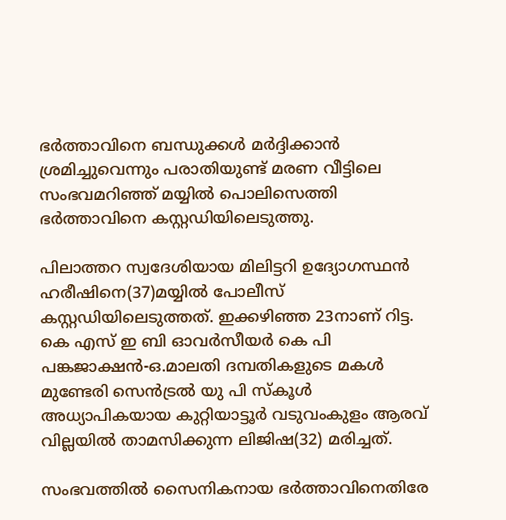ഭര്‍ത്താവിനെ ബന്ധുക്കള്‍ മര്‍ദ്ദിക്കാന്‍ ശ്രമിച്ചുവെന്നും പരാതിയുണ്ട് മരണ വീട്ടിലെ സംഭവമറിഞ്ഞ് മയ്യില്‍ പൊലിസെത്തി ഭര്‍ത്താവിനെ കസ്റ്റഡിയിലെടുത്തു.

പിലാത്തറ സ്വദേശിയായ മിലിട്ടറി ഉദ്യോഗസ്ഥന്‍ ഹരീഷിനെ(37)മയ്യില്‍ പോലീസ് കസ്റ്റഡിയിലെടുത്തത്. ഇക്കഴിഞ്ഞ 23നാണ് റിട്ട. കെ എസ് ഇ ബി ഓവര്‍സീയര്‍ കെ പി പങ്കജാക്ഷന്‍-ഒ.മാലതി ദമ്പതികളുടെ മകള്‍ മുണ്ടേരി സെന്‍ട്രല്‍ യു പി സ്‌കൂള്‍ അധ്യാപികയായ കുറ്റിയാട്ടൂര്‍ വടുവംകുളം ആരവ് വില്ലയില്‍ താമസിക്കുന്ന ലിജിഷ(32) മരിച്ചത്.

സംഭവത്തില്‍ സൈനികനായ ഭര്‍ത്താവിനെതിരേ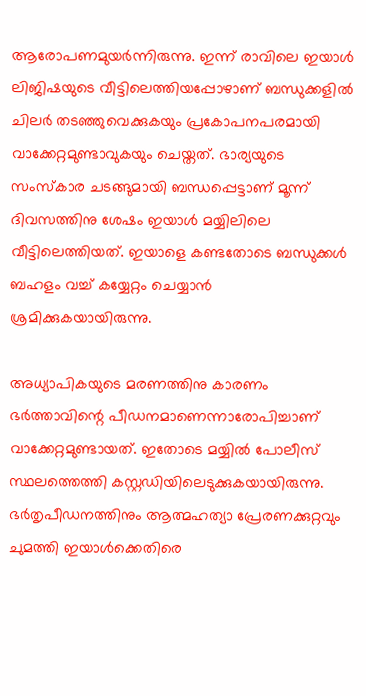ആരോപണമുയര്‍ന്നിരുന്നു. ഇന്ന് രാവിലെ ഇയാള്‍ ലിജിഷയുടെ വീട്ടിലെത്തിയപ്പോഴാണ് ബന്ധുക്കളില്‍ ചിലര്‍ തടഞ്ഞുവെക്കുകയും പ്രകോപനപരമായി വാക്കേറ്റമുണ്ടാവുകയും ചെയ്തത്. ഭാര്യയുടെ സംസ്‌കാര ചടങ്ങുമായി ബന്ധപ്പെട്ടാണ് മൂന്ന് ദിവസത്തിനു ശേഷം ഇയാള്‍ മയ്യിലിലെ വീട്ടിലെത്തിയത്. ഇയാളെ കണ്ടതോടെ ബന്ധുക്കള്‍ ബഹളം വച്ച് കയ്യേറ്റം ചെയ്യാന്‍ ശ്രമിക്കുകയായിരുന്നു.

അധ്യാപികയുടെ മരണത്തിനു കാരണം ഭര്‍ത്താവിന്റെ പീഡനമാണെന്നാരോപിച്ചാണ് വാക്കേറ്റമുണ്ടായത്. ഇതോടെ മയ്യില്‍ പോലീസ് സ്ഥലത്തെത്തി കസ്റ്റഡിയിലെടുക്കുകയായിരുന്നു. ഭര്‍തൃപീഡനത്തിനും ആത്മഹത്യാ പ്രേരണക്കുറ്റവും ചുമത്തി ഇയാള്‍ക്കെതിരെ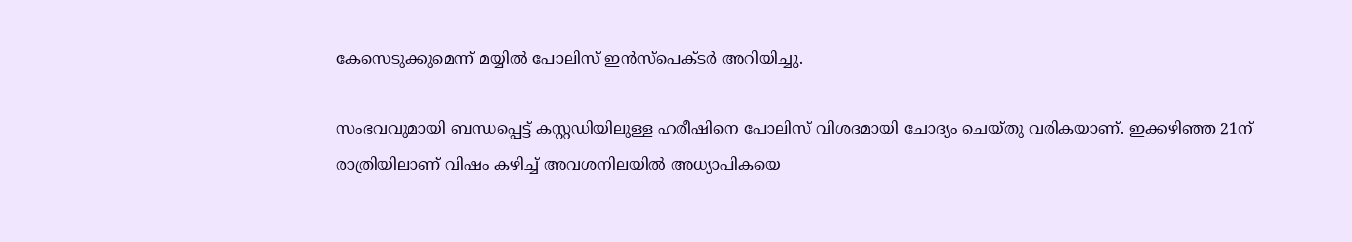കേസെടുക്കുമെന്ന് മയ്യില്‍ പോലിസ് ഇന്‍സ്പെക്ടര്‍ അറിയിച്ചു.

സംഭവവുമായി ബന്ധപ്പെട്ട് കസ്റ്റഡിയിലുള്ള ഹരീഷിനെ പോലിസ് വിശദമായി ചോദ്യം ചെയ്തു വരികയാണ്. ഇക്കഴിഞ്ഞ 21ന് രാത്രിയിലാണ് വിഷം കഴിച്ച് അവശനിലയില്‍ അധ്യാപികയെ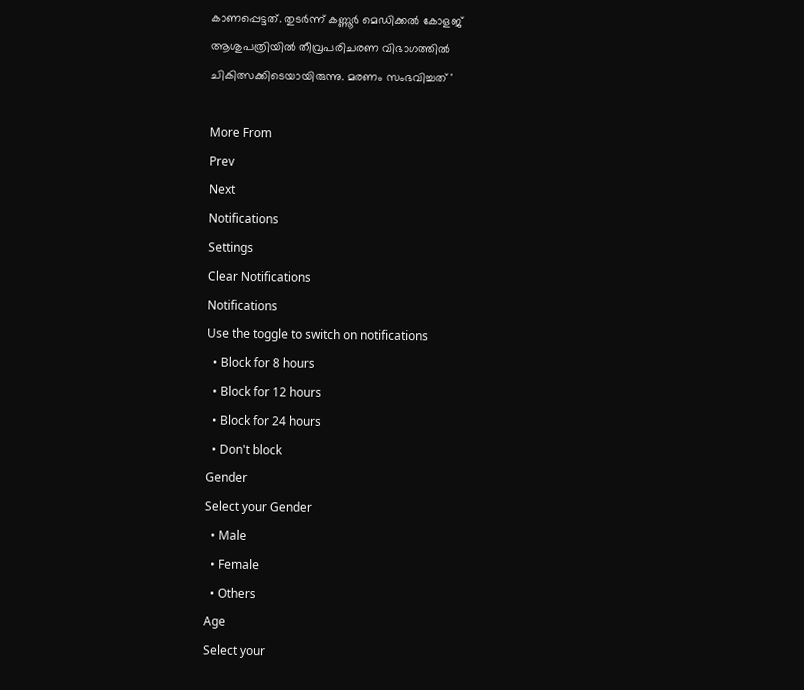കാണപ്പെട്ടത്. തുടര്‍ന്ന് കണ്ണൂര്‍ മെഡിക്കല്‍ കോളജ് ആശുപത്രിയില്‍ തീവ്രപരിചരണ വിഭാഗത്തില്‍ ചികിത്സക്കിടെയായിരുന്നു. മരണം സംഭവിച്ചത് '

More From
Prev
Next
Notifications
Settings
Clear Notifications
Notifications
Use the toggle to switch on notifications
  • Block for 8 hours
  • Block for 12 hours
  • Block for 24 hours
  • Don't block
Gender
Select your Gender
  • Male
  • Female
  • Others
Age
Select your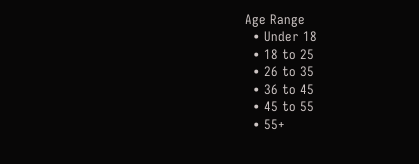Age Range
  • Under 18
  • 18 to 25
  • 26 to 35
  • 36 to 45
  • 45 to 55
  • 55+